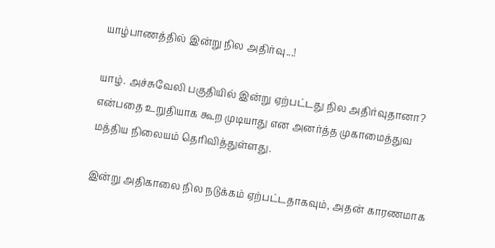யாழ்பாணத்தில் இன்று நில அதிர்வு...!

யாழ். அச்சுவேலி பகுதியில் இன்று ஏற்பட்டது நில அதிர்வுதானா? என்பதை உறுதியாக கூற முடியாது என அனர்த்த முகாமைத்துவ மத்திய நிலையம் தெரிவித்துள்ளது.

இன்று அதிகாலை நில நடுக்கம் ஏற்பட்டதாகவும், அதன் காரணமாக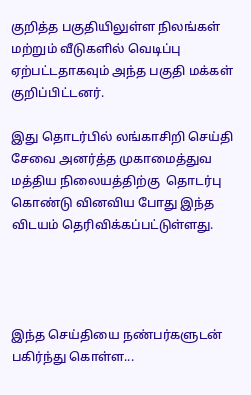குறித்த பகுதியிலுள்ள நிலங்கள் மற்றும் வீடுகளில் வெடிப்பு ஏற்பட்டதாகவும் அந்த பகுதி மக்கள் குறிப்பிட்டனர்.

இது தொடர்பில் லங்காசிறி செய்தி சேவை அனர்த்த முகாமைத்துவ மத்திய நிலையத்திற்கு  தொடர்பு கொண்டு வினவிய போது இந்த விடயம் தெரிவிக்கப்பட்டுள்ளது.




இந்த செய்தியை நண்பர்களுடன் பகிர்ந்து கொள்ள...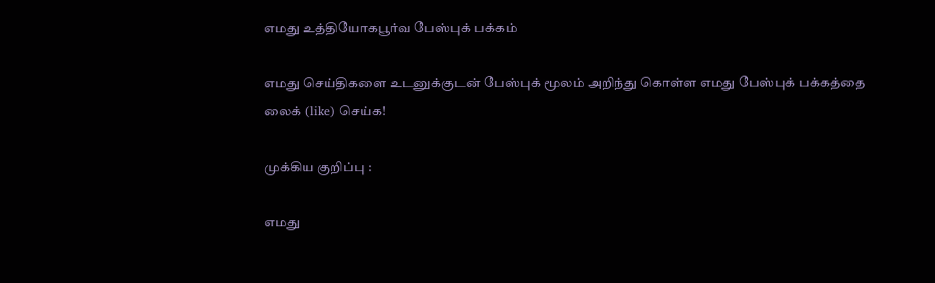எமது உத்தியோகபூர்வ பேஸ்புக் பக்கம்

எமது செய்திகளை உடனுக்குடன் பேஸ்புக் மூலம் அறிந்து கொள்ள எமது பேஸ்புக் பக்கத்தை லைக் (like) செய்க!

முக்கிய குறிப்பு :

எமது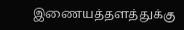இணையத்தளத்துக்கு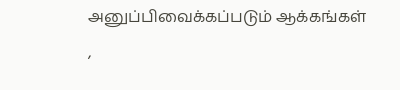அனுப்பிவைக்கப்படும் ஆக்கங்கள் ,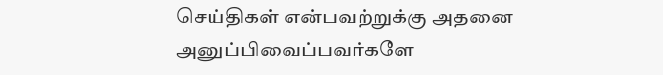செய்திகள் என்பவற்றுக்கு அதனை அனுப்பிவைப்பவர்களே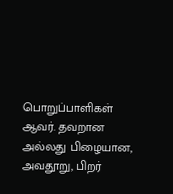பொறுப்பாளிகள் ஆவர். தவறான அல்லது பிழையான, அவதூறு, பிறர்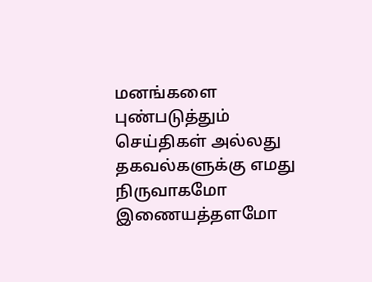மனங்களை புண்படுத்தும் செய்திகள் அல்லது தகவல்களுக்கு எமது நிருவாகமோ இணையத்தளமோ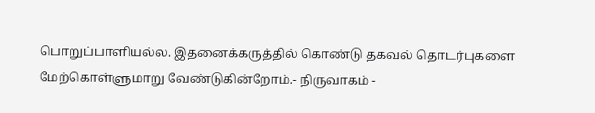பொறுப்பாளியல்ல. இதனைக்கருத்தில் கொண்டு தகவல் தொடர்புகளை மேற்கொள்ளுமாறு வேண்டுகின்றோம்.- நிருவாகம் -